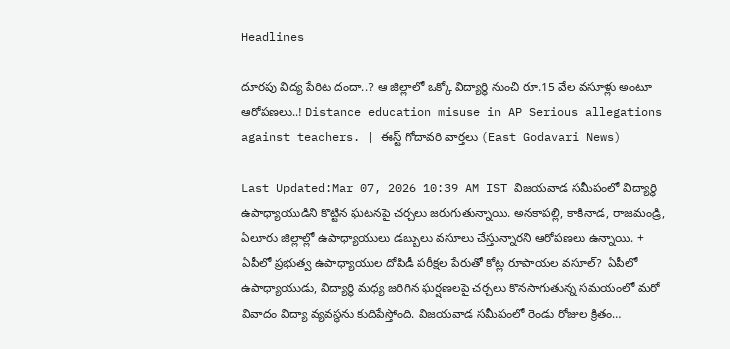Headlines

దూరపు విద్య పేరిట దందా..? ఆ జిల్లాలో ఒక్కో విద్యార్థి నుంచి రూ.15 వేల వసూళ్లు అంటూ ఆరోపణలు..! Distance education misuse in AP Serious allegations against teachers. | ఈస్ట్ గోదావరి వార్తలు (East Godavari News)

Last Updated:Mar 07, 2026 10:39 AM IST విజయవాడ సమీపంలో విద్యార్థి ఉపాధ్యాయుడిని కొట్టిన ఘటనపై చర్చలు జరుగుతున్నాయి. అనకాపల్లి, కాకినాడ, రాజమండ్రి, ఏలూరు జిల్లాల్లో ఉపాధ్యాయులు డబ్బులు వసూలు చేస్తున్నారని ఆరోపణలు ఉన్నాయి. + ఏపీలో ప్రభుత్వ ఉపాధ్యాయుల దోపిడీ పరీక్షల పేరుతో కోట్ల రూపాయల వసూల్?  ఏపీలో ఉపాధ్యాయుడు, విద్యార్థి మధ్య జరిగిన ఘర్షణలపై చర్చలు కొనసాగుతున్న సమయంలో మరో వివాదం విద్యా వ్యవస్థను కుదిపేస్తోంది. విజయవాడ సమీపంలో రెండు రోజుల క్రితం…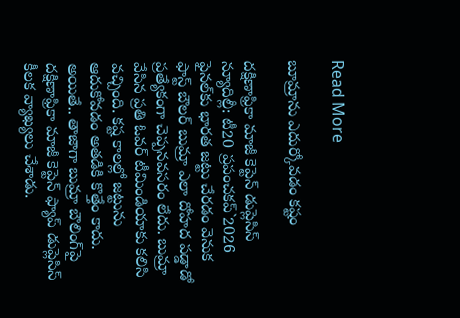Read More

బూమ్రాను ఎదుర్కోవడం కష్టం

దక్షిణాఫ్రికా మాజీ కెప్టెన్ డుప్లెసిస్ న్యూదిల్లీ: టీ20 ప్రపంచకప్`2026 ఫైనల్‌కు భారత జట్టు చేరడం వెనుక ఫాస్ట్ బౌలర్ బుమ్రా ఎలా దోహద పడ్డాడో ప్రత్యేకంగా చెప్పనవసరం లేదు. బుమ్రా వేసిన ప్రతి ఓవర్ టీమిండియాకు కలిసి వచ్చింది. కష్ట కాలల్లో జట్టును ఆదుకోవడం అతడికి కొత్తేం కాదు. అయితే.. తాజాగా బుమ్రా బౌలింగ్‌పై దక్షిణాఫ్రికా మాజీ కెప్టెన్ ఫ్యాప్ డుప్లెసిస్ కీలక వ్యాఖ్యలు చేశాడు.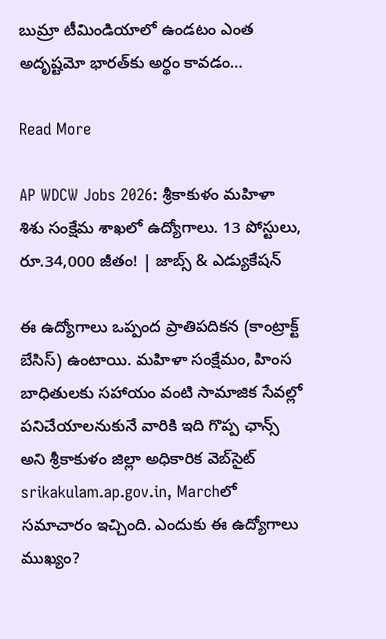బుమ్రా టీమిండియాలో ఉండటం ఎంత అదృష్టమో భారత్‌కు అర్థం కావడం…

Read More

AP WDCW Jobs 2026: శ్రీకాకుళం మహిళా శిశు సంక్షేమ శాఖలో ఉద్యోగాలు. 13 పోస్టులు, రూ.34,000 జీతం! | జాబ్స్ & ఎడ్యుకేషన్

ఈ ఉద్యోగాలు ఒప్పంద ప్రాతిపదికన (కాంట్రాక్ట్ బేసిస్) ఉంటాయి. మహిళా సంక్షేమం, హింస బాధితులకు సహాయం వంటి సామాజిక సేవల్లో పనిచేయాలనుకునే వారికి ఇది గొప్ప ఛాన్స్ అని శ్రీకాకుళం జిల్లా అధికారిక వెబ్‌సైట్ srikakulam.ap.gov.in, Marchలో సమాచారం ఇచ్చింది. ఎందుకు ఈ ఉద్యోగాలు ముఖ్యం?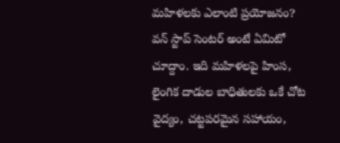మహిళలకు ఎలాంటి ప్రయోజనం? వన్ స్టాప్ సెంటర్ అంటే ఏమిటో చూద్దాం. ఇది మహిళలపై హింస, లైంగిక దాడుల బాధితులకు ఒకే చోట వైద్యం, చట్టపరమైన సహాయం,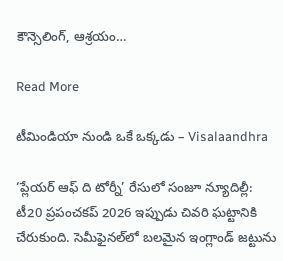కౌన్సెలింగ్, ఆశ్రయం…

Read More

టీమిండియా నుండి ఒకే ఒక్కడు – Visalaandhra

‘ప్లేయర్ ఆఫ్ ది టోర్నీ’ రేసులో సంజూ న్యూదిల్లీ: టీ20 ప్రపంచకప్ 2026 ఇప్పుడు చివరి ఘట్టానికి చేరుకుంది. సెమీఫైనల్‌లో బలమైన ఇంగ్లాండ్ జట్టును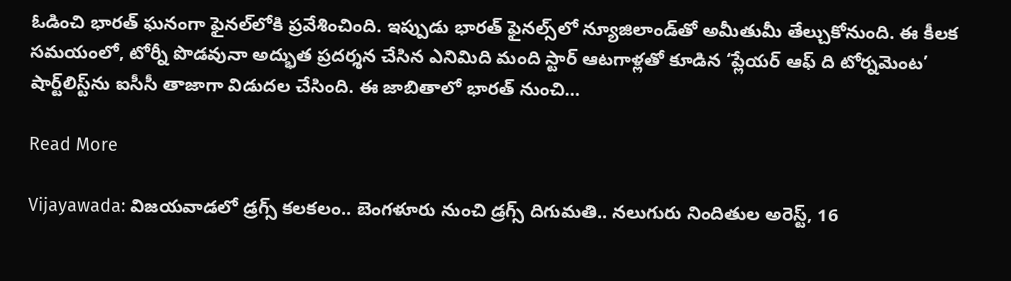ఓడించి భారత్ ఘనంగా ఫైనల్‌లోకి ప్రవేశించింది. ఇప్పుడు భారత్ ఫైనల్స్‌లో న్యూజిలాండ్‌తో అమీతుమీ తేల్చుకోనుంది. ఈ కీలక సమయంలో, టోర్నీ పొడవునా అద్భుత ప్రదర్శన చేసిన ఎనిమిది మంది స్టార్ ఆటగాళ్లతో కూడిన ‘ప్లేయర్ ఆఫ్ ది టోర్నమెంట’ షార్ట్‌లిస్ట్‌ను ఐసీసీ తాజాగా విడుదల చేసింది. ఈ జాబితాలో భారత్ నుంచి…

Read More

Vijayawada: విజయవాడలో డ్రగ్స్ కలకలం.. బెంగళూరు నుంచి డ్రగ్స్ దిగుమతి.. నలుగురు నిందితుల అరెస్ట్, 16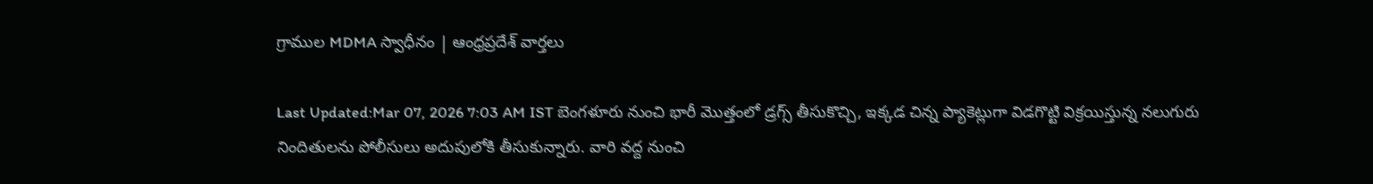గ్రాముల MDMA స్వాధీనం | ఆంధ్రప్రదేశ్ వార్తలు

Last Updated:Mar 07, 2026 7:03 AM IST బెంగళూరు నుంచి భారీ మొత్తంలో డ్రగ్స్ తీసుకొచ్చి, ఇక్కడ చిన్న ప్యాకెట్లుగా విడగొట్టి విక్రయిస్తున్న నలుగురు నిందితులను పోలీసులు అదుపులోకి తీసుకున్నారు. వారి వద్ద నుంచి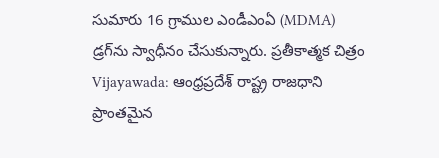సుమారు 16 గ్రాముల ఎండీఎంఏ (MDMA) డ్రగ్‌ను స్వాధీనం చేసుకున్నారు. ప్రతీకాత్మక చిత్రం Vijayawada: ఆంధ్రప్రదేశ్ రాష్ట్ర రాజధాని ప్రాంతమైన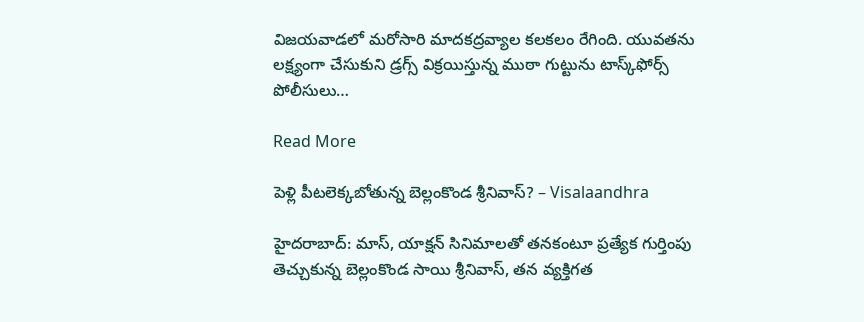విజయవాడలో మరోసారి మాదకద్రవ్యాల కలకలం రేగింది. యువతను లక్ష్యంగా చేసుకుని డ్రగ్స్ విక్రయిస్తున్న ముఠా గుట్టును టాస్క్‌ఫోర్స్ పోలీసులు…

Read More

పెళ్లి పీటలెక్కబోతున్న బెల్లంకొండ శ్రీనివాస్? – Visalaandhra

హైదరాబాద్: మాస్, యాక్షన్ సినిమాలతో తనకంటూ ప్రత్యేక గుర్తింపు తెచ్చుకున్న బెల్లంకొండ సాయి శ్రీనివాస్, తన వ్యక్తిగత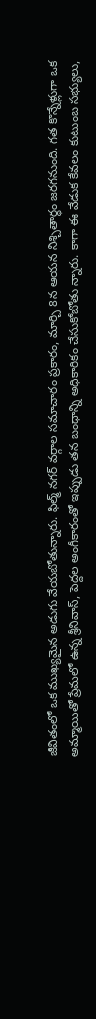జీవితంలో ఒక ముఖ్యమైన అడుగు వేయబోతున్నారు. ఫిల్మ్ నగర్ వర్గాల సమాచారం ప్రకారం, మార్చి 8న ఆయన నిశ్చితార్థం జరగనుంది. గత కొన్నేళ్లుగా ఒక అమ్మాయితో ప్రేమలో ఉన్న శ్రీనివాస్, పెద్దల అంగీకారంతో ఇప్పుడు తన బంధాన్ని అధికారికం చేసుకోబోతు న్నారు. కాగా ఈ వేడుక కేవలం కుటుంబ సభ్యులు,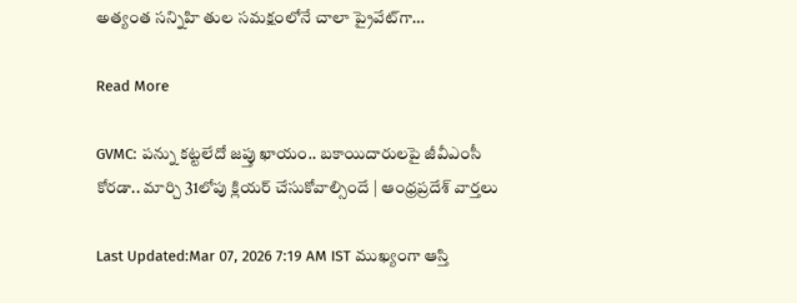అత్యంత సన్నిహి తుల సమక్షంలోనే చాలా ప్రైవేట్‌గా…

Read More

GVMC: పన్ను కట్టలేదో జప్తు ఖాయం.. బకాయిదారులపై జీవీఎంసీ కోరడా.. మార్చి 31లోపు క్లియర్ చేసుకోవాల్సిందే | ఆంధ్రప్రదేశ్ వార్తలు

Last Updated:Mar 07, 2026 7:19 AM IST ముఖ్యంగా ఆస్తి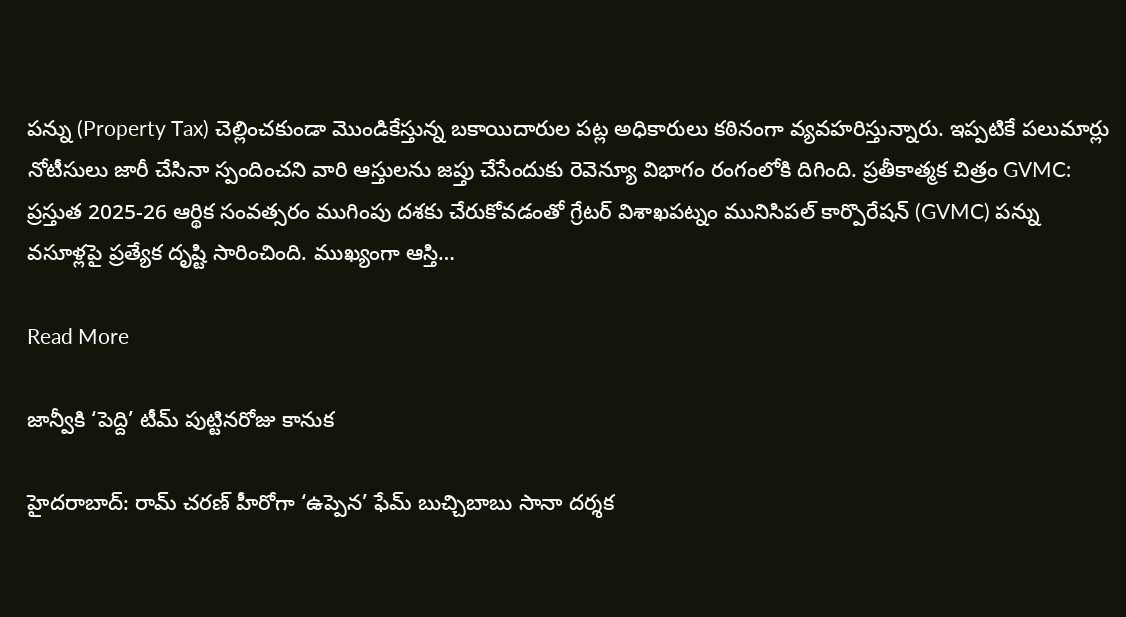పన్ను (Property Tax) చెల్లించకుండా మొండికేస్తున్న బకాయిదారుల పట్ల అధికారులు కఠినంగా వ్యవహరిస్తున్నారు. ఇప్పటికే పలుమార్లు నోటీసులు జారీ చేసినా స్పందించని వారి ఆస్తులను జప్తు చేసేందుకు రెవెన్యూ విభాగం రంగంలోకి దిగింది. ప్రతీకాత్మక చిత్రం GVMC: ప్రస్తుత 2025-26 ఆర్థిక సంవత్సరం ముగింపు దశకు చేరుకోవడంతో గ్రేటర్ విశాఖపట్నం మునిసిపల్ కార్పొరేషన్ (GVMC) పన్ను వసూళ్లపై ప్రత్యేక దృష్టి సారించింది. ముఖ్యంగా ఆస్తి…

Read More

జాన్వీకి ‘పెద్ది’ టీమ్ పుట్టినరోజు కానుక

హైదరాబాద్: రామ్ చరణ్ హీరోగా ‘ఉప్పెన’ ఫేమ్ బుచ్చిబాబు సానా దర్శక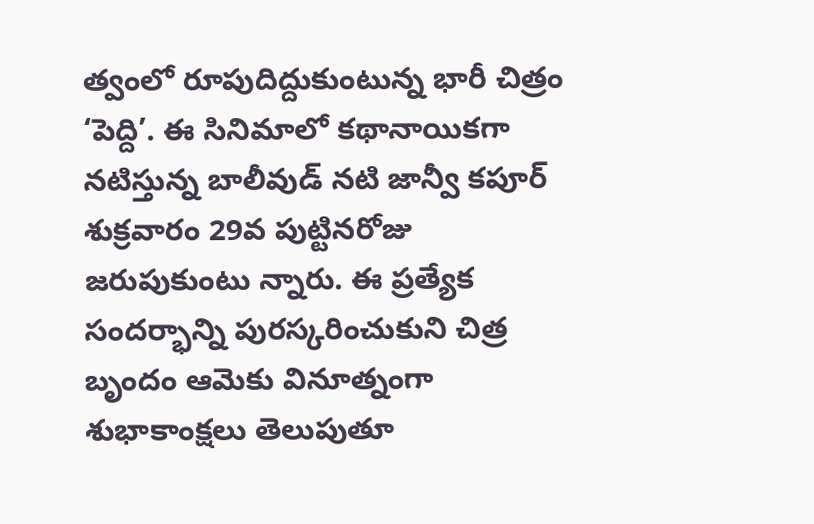త్వంలో రూపుదిద్దుకుంటున్న భారీ చిత్రం ‘పెద్ది’. ఈ సినిమాలో కథానాయికగా నటిస్తున్న బాలీవుడ్ నటి జాన్వీ కపూర్ శుక్రవారం 29వ పుట్టినరోజు జరుపుకుంటు న్నారు. ఈ ప్రత్యేక సందర్భాన్ని పురస్కరించుకుని చిత్ర బృందం ఆమెకు వినూత్నంగా శుభాకాంక్షలు తెలుపుతూ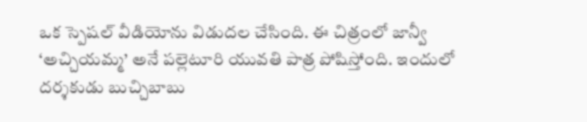ఒక స్పెషల్ వీడియోను విడుదల చేసింది. ఈ చిత్రంలో జాన్వీ ‘అచ్చియమ్మ’ అనే పల్లెటూరి యువతి పాత్ర పోషిస్తోంది. ఇందులో దర్శకుడు బుచ్చిబాబు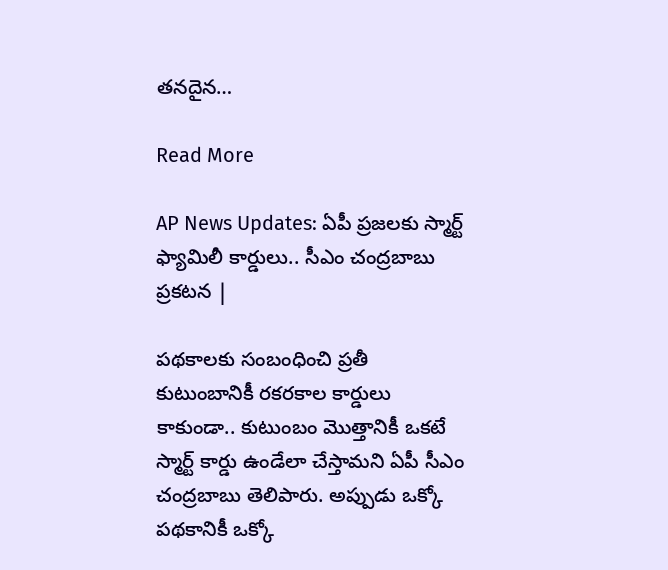తనదైన…

Read More

AP News Updates: ఏపీ ప్రజలకు స్మార్ట్ ఫ్యామిలీ కార్డులు.. సీఎం చంద్రబాబు ప్రకటన |

పథకాలకు సంబంధించి ప్రతీ కుటుంబానికీ రకరకాల కార్డులు కాకుండా.. కుటుంబం మొత్తానికీ ఒకటే స్మార్ట్ కార్డు ఉండేలా చేస్తామని ఏపీ సీఎం చంద్రబాబు తెలిపారు. అప్పుడు ఒక్కో పథకానికీ ఒక్కో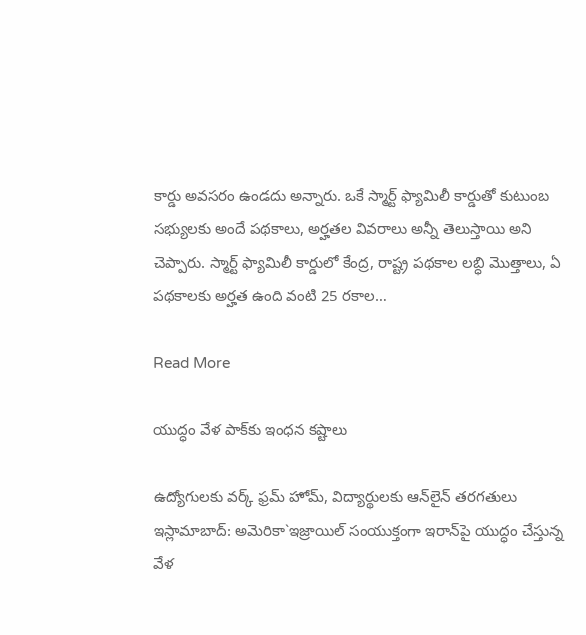కార్డు అవసరం ఉండదు అన్నారు. ఒకే స్మార్ట్ ఫ్యామిలీ కార్డుతో కుటుంబ సభ్యులకు అందే పథకాలు, అర్హతల వివరాలు అన్నీ తెలుస్తాయి అని చెప్పారు. స్మార్ట్ ఫ్యామిలీ కార్డులో కేంద్ర, రాష్ట్ర పథకాల లబ్ధి మొత్తాలు, ఏ పథకాలకు అర్హత ఉంది వంటి 25 రకాల…

Read More

యుద్ధం వేళ పాక్‌కు ఇంధన కష్టాలు

ఉద్యోగులకు వర్క్ ఫ్రమ్ హోమ్, విద్యార్థులకు ఆన్‌లైన్ తరగతులు ఇస్లామాబాద్: అమెరికా`ఇజ్రాయిల్ సంయుక్తంగా ఇరాన్‌పై యుద్ధం చేస్తున్న వేళ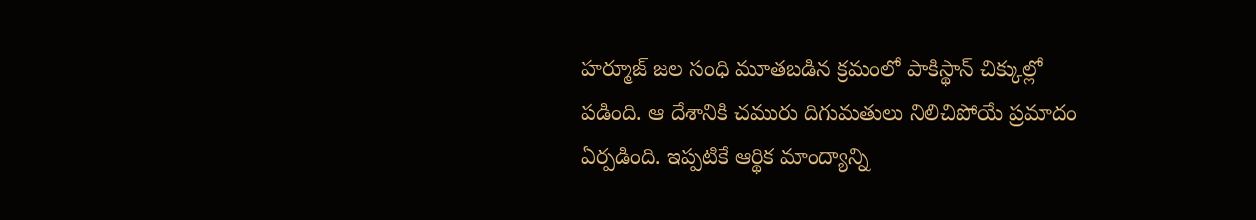హర్మూజ్ జల సంధి మూతబడిన క్రమంలో పాకిస్థాన్ చిక్కుల్లో పడింది. ఆ దేశానికి చమురు దిగుమతులు నిలిచిపోయే ప్రమాదం ఏర్పడింది. ఇప్పటికే ఆర్థిక మాంద్యాన్ని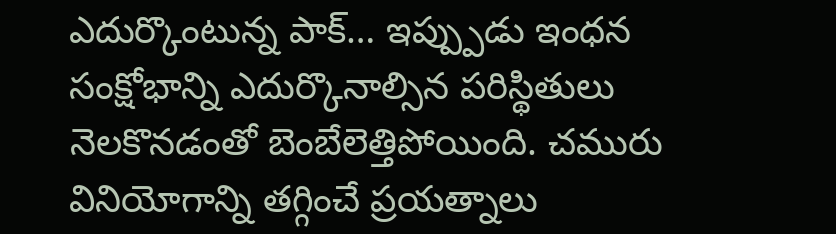ఎదుర్కొంటున్న పాక్… ఇప్ప్పుడు ఇంధన సంక్షోభాన్ని ఎదుర్కొనాల్సిన పరిస్థితులు నెలకొనడంతో బెంబేలెత్తిపోయింది. చమురు వినియోగాన్ని తగ్గించే ప్రయత్నాలు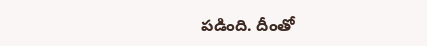పడింది. దీంతో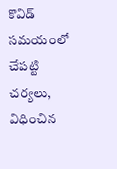కొవిడ్ సమయంలో చేపట్టి చర్యలు, విధించిన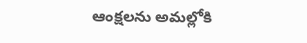ఆంక్షలను అమల్లోకి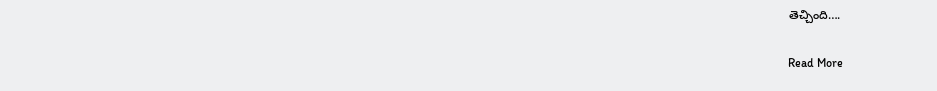తెచ్చింది….

Read More